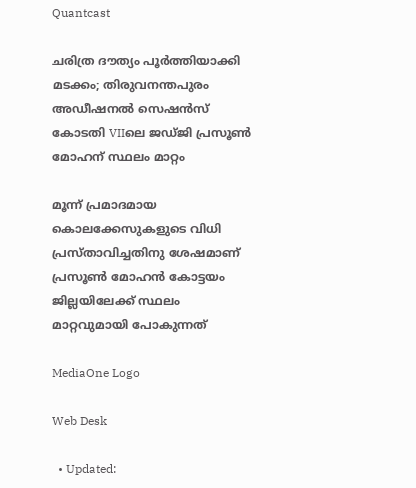Quantcast

ചരിത്ര ദൗത്യം പൂർത്തിയാക്കി മടക്കം; തിരുവനന്തപുരം അഡീഷനൽ സെഷൻസ് കോടതി VIIലെ ജഡ്ജി പ്രസൂൺ മോഹന് സ്ഥലം മാറ്റം

മൂന്ന് പ്രമാദമായ കൊലക്കേസുകളുടെ വിധി പ്രസ്താവിച്ചതിനു ശേഷമാണ് പ്രസൂൺ മോഹൻ കോട്ടയം ജില്ലയിലേക്ക് സ്ഥലം മാറ്റവുമായി പോകുന്നത്

MediaOne Logo

Web Desk

  • Updated: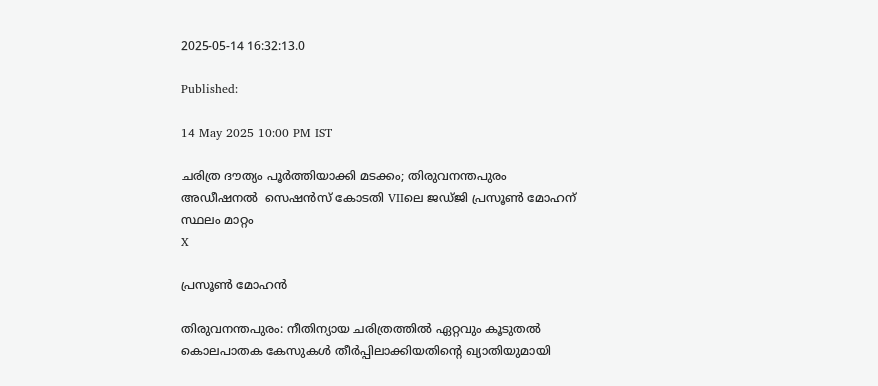2025-05-14 16:32:13.0

Published:

14 May 2025 10:00 PM IST

ചരിത്ര ദൗത്യം പൂർത്തിയാക്കി മടക്കം; തിരുവനന്തപുരം അഡീഷനൽ  സെഷൻസ് കോടതി VIIലെ ജഡ്ജി പ്രസൂൺ മോഹന് സ്ഥലം മാറ്റം
X

പ്രസൂൺ മോഹന്‍

തിരുവനന്തപുരം: നീതിന്യായ ചരിത്രത്തിൽ ഏറ്റവും കൂടുതൽ കൊലപാതക കേസുകൾ തീർപ്പിലാക്കിയതിന്റെ ഖ്യാതിയുമായി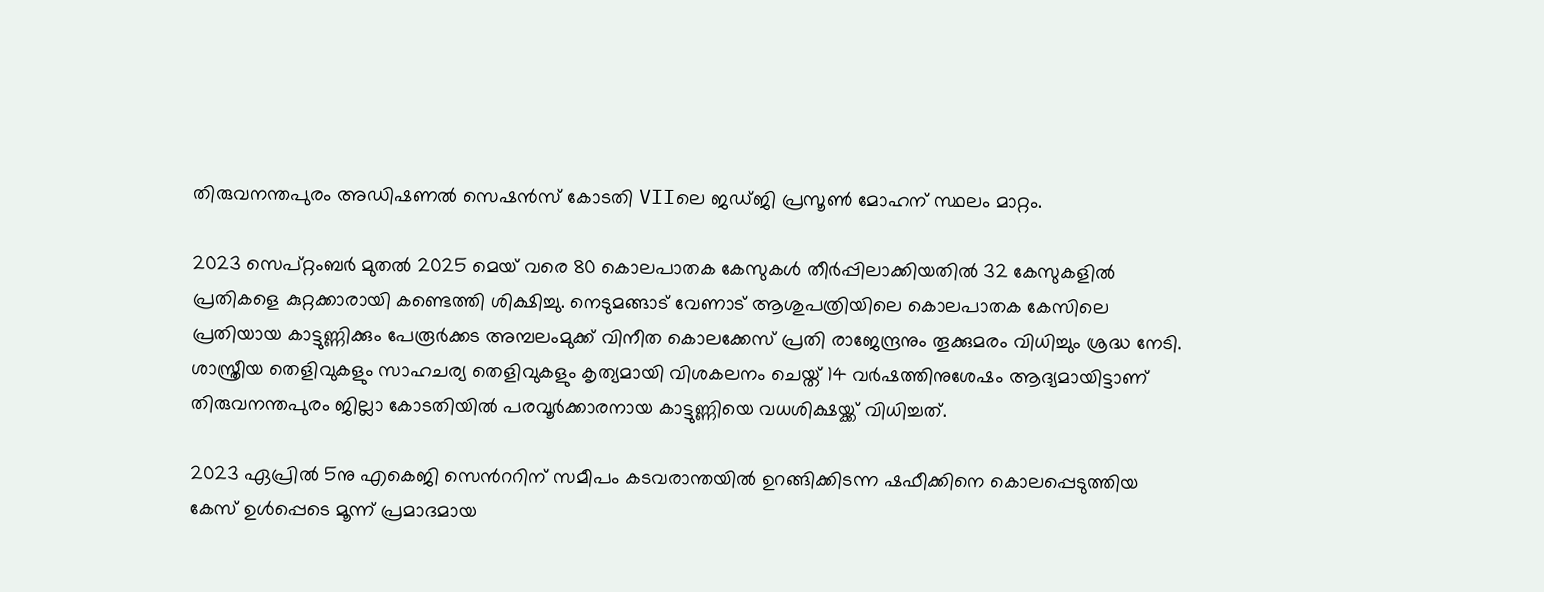തിരുവനന്തപുരം അഡിഷണൽ സെഷൻസ് കോടതി VIIലെ ജഡ്ജി പ്രസൂൺ മോഹന് സ്ഥലം മാറ്റം.

2023 സെപ്റ്റംബർ മുതൽ 2025 മെയ്‌ വരെ 80 കൊലപാതക കേസുകൾ തീർപ്പിലാക്കിയതിൽ 32 കേസുകളിൽ പ്രതികളെ കുറ്റക്കാരായി കണ്ടെത്തി ശിക്ഷിച്ചു. നെടുമങ്ങാട് വേണാട് ആശുപത്രിയിലെ കൊലപാതക കേസിലെ പ്രതിയായ കാട്ടുണ്ണിക്കും പേരൂർക്കട അമ്പലംമുക്ക് വിനീത കൊലക്കേസ് പ്രതി രാജേന്ദ്രനും തൂക്കുമരം വിധിച്ചും ശ്രദ്ധ നേടി. ശാസ്ത്രീയ തെളിവുകളും സാഹചര്യ തെളിവുകളും കൃത്യമായി വിശകലനം ചെയ്ത് 14 വർഷത്തിനുശേഷം ആദ്യമായിട്ടാണ് തിരുവനന്തപുരം ജില്ലാ കോടതിയിൽ പരവൂർക്കാരനായ കാട്ടുണ്ണിയെ വധശിക്ഷയ്ക്ക് വിധിച്ചത്.

2023 ഏപ്രിൽ 5നു എകെജി സെൻററിന് സമീപം കടവരാന്തയിൽ ഉറങ്ങിക്കിടന്ന ഷഫീക്കിനെ കൊലപ്പെടുത്തിയ കേസ് ഉൾപ്പെടെ മൂന്ന് പ്രമാദമായ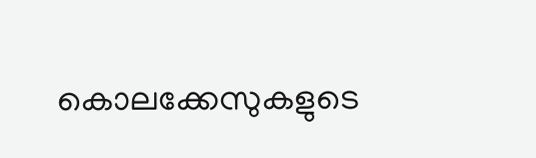കൊലക്കേസുകളുടെ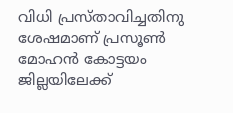വിധി പ്രസ്താവിച്ചതിനു ശേഷമാണ് പ്രസൂൺ മോഹൻ കോട്ടയം ജില്ലയിലേക്ക്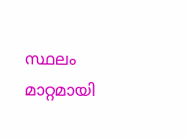സ്ഥലം മാറ്റമായി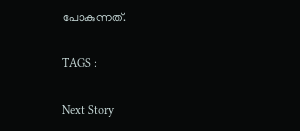പോകുന്നത്.

TAGS :

Next Story